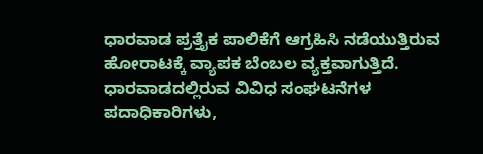ಧಾರವಾಡ ಪ್ರತ್ತೈಕ ಪಾಲಿಕೆಗೆ ಆಗ್ರಹಿಸಿ ನಡೆಯುತ್ತಿರುವ ಹೋರಾಟಕ್ಕೆ ವ್ಯಾಪಕ ಬೆಂಬಲ ವ್ಯಕ್ತವಾಗುತ್ತಿದೆ.
ಧಾರವಾಡದಲ್ಲಿರುವ ವಿವಿಧ ಸಂಘಟನೆಗಳ ಪದಾಧಿಕಾರಿಗಳು,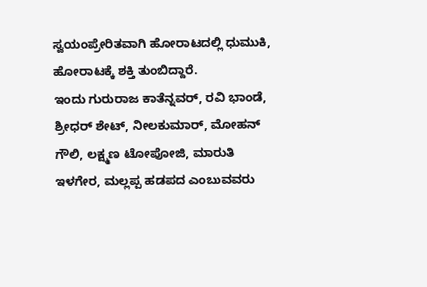ಸ್ವಯಂಪ್ರೇರಿತವಾಗಿ ಹೋರಾಟದಲ್ಲಿ ಧುಮುಕಿ, ಹೋರಾಟಕ್ಕೆ ಶಕ್ತಿ ತುಂಬಿದ್ದಾರೆ.
ಇಂದು ಗುರುರಾಜ ಕಾತೆನ್ನವರ್, ರವಿ ಭಾಂಡೆ, ಶ್ರೀಧರ್ ಶೇಟ್, ನೀಲಕುಮಾರ್, ಮೋಹನ್ ಗೌಲಿ, ಲಕ್ಷ್ಮಣ ಟೋಪೋಜಿ, ಮಾರುತಿ ಇಳಗೇರ, ಮಲ್ಲಪ್ಪ ಹಡಪದ ಎಂಬುವವರು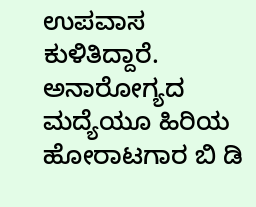ಉಪವಾಸ ಕುಳಿತಿದ್ದಾರೆ.
ಅನಾರೋಗ್ಯದ ಮದ್ಯೆಯೂ ಹಿರಿಯ ಹೋರಾಟಗಾರ ಬಿ ಡಿ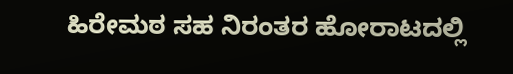ಹಿರೇಮಠ ಸಹ ನಿರಂತರ ಹೋರಾಟದಲ್ಲಿ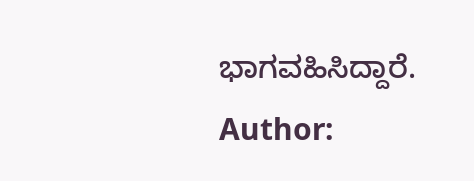ಭಾಗವಹಿಸಿದ್ದಾರೆ.
Author: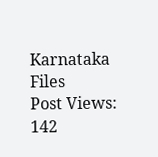Karnataka Files
Post Views: 142